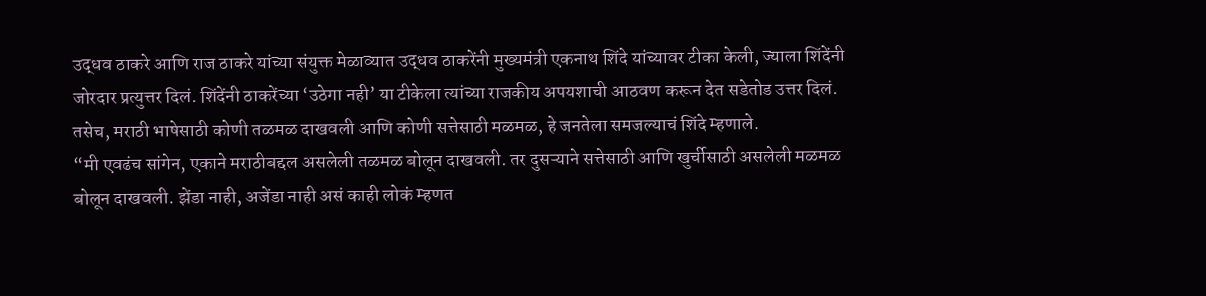उद्धव ठाकरे आणि राज ठाकरे यांच्या संयुक्त मेळाव्यात उद्धव ठाकरेंनी मुख्यमंत्री एकनाथ शिंदे यांच्यावर टीका केली, ज्याला शिंदेंनी जोरदार प्रत्युत्तर दिलं. शिंदेंनी ठाकरेंच्या ‘उठेगा नही’ या टीकेला त्यांच्या राजकीय अपयशाची आठवण करून देत सडेतोड उत्तर दिलं. तसेच, मराठी भाषेसाठी कोणी तळमळ दाखवली आणि कोणी सत्तेसाठी मळमळ, हे जनतेला समजल्याचं शिंदे म्हणाले.
“मी एवढंच सांगेन, एकाने मराठीबद्दल असलेली तळमळ बोलून दाखवली. तर दुसऱ्याने सत्तेसाठी आणि खुर्चीसाठी असलेली मळमळ बोलून दाखवली. झेंडा नाही, अजेंडा नाही असं काही लोकं म्हणत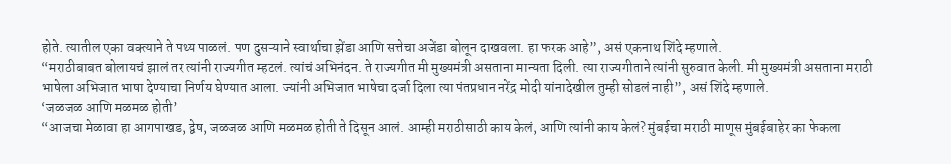होते. त्यातील एका वक्त्याने ते पथ्य पाळलं. पण दुसऱ्याने स्वार्थाचा झेंडा आणि सत्तेचा अजेंडा बोलून दाखवला. हा फरक आहे”, असं एकनाथ शिंदे म्हणाले.
“मराठीबाबत बोलायचं झालं तर त्यांनी राज्यगीत म्हटलं. त्यांचं अभिनंदन. ते राज्यगीत मी मुख्यमंत्री असताना मान्यता दिली. त्या राज्यगीताने त्यांनी सुरुवात केली. मी मुख्यमंत्री असताना मराठी भाषेला अभिजात भाषा देण्याचा निर्णय घेण्यात आला. ज्यांनी अभिजात भाषेचा दर्जा दिला त्या पंतप्रधान नरेंद्र मोदी यांनादेखील तुम्ही सोडलं नाही”, असं शिंदे म्हणाले.
‘जळजळ आणि मळमळ होती’
“आजचा मेळावा हा आगपाखड, द्वेष, जळजळ आणि मळमळ होती ते दिसून आलं. आम्ही मराठीसाठी काय केलं, आणि त्यांनी काय केलं? मुंबईचा मराठी माणूस मुंबईबाहेर का फेकला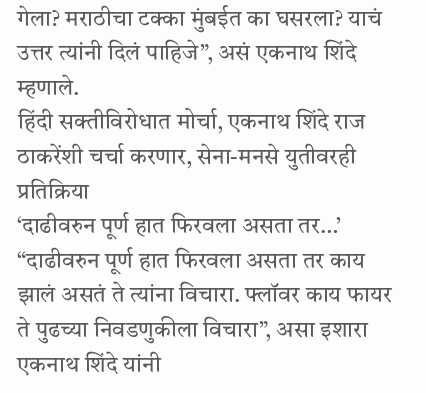गेला? मराठीचा टक्का मुंबईत का घसरला? याचं उत्तर त्यांनी दिलं पाहिजे”, असं एकनाथ शिंदे म्हणाले.
हिंदी सक्तीविरोधात मोर्चा, एकनाथ शिंदे राज ठाकरेंशी चर्चा करणार, सेना-मनसे युतीवरही प्रतिक्रिया
‘दाढीवरुन पूर्ण हात फिरवला असता तर…’
“दाढीवरुन पूर्ण हात फिरवला असता तर काय झालं असतं ते त्यांना विचारा. फ्लॉवर काय फायर ते पुढच्या निवडणुकीला विचारा”, असा इशारा एकनाथ शिंदे यांनी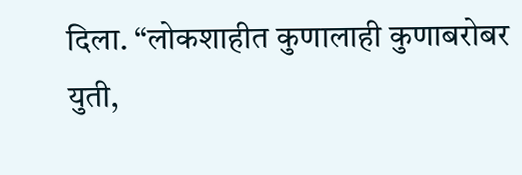दिला. “लोकशाहीत कुणालाही कुणाबरोबर युती,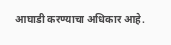आघाडी करण्याचा अधिकार आहे.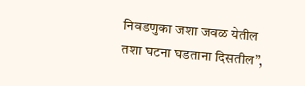निवडणुका जशा जवळ येतील तशा घटना घडताना दिसतील”,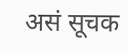असं सूचक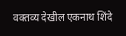वक्तव्य देखील एकनाथ शिंदे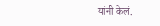यांनी केलं.